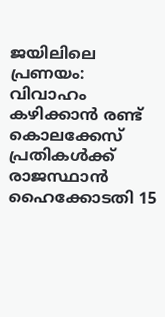ജയിലിലെ പ്രണയം: വിവാഹം കഴിക്കാൻ രണ്ട് കൊലക്കേസ് പ്രതികൾക്ക് രാജസ്ഥാൻ ഹൈക്കോടതി 15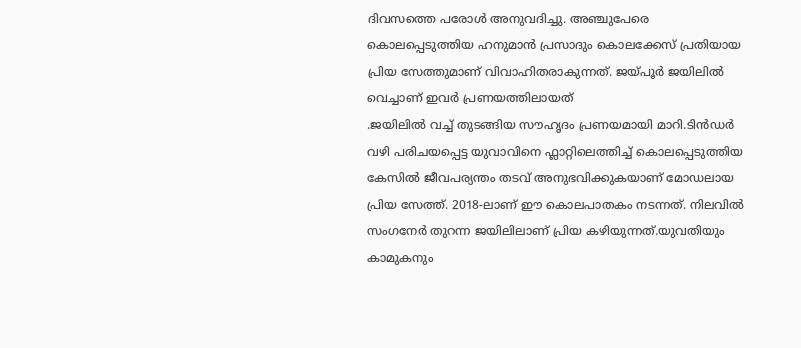ദിവസത്തെ പരോൾ അനുവദിച്ചു. അഞ്ചുപേരെ കൊലപ്പെടുത്തിയ ഹനുമാൻ പ്രസാദും കൊലക്കേസ് പ്രതിയായ പ്രിയ സേത്തുമാണ് വിവാഹിതരാകുന്നത്. ജയ്പൂർ ജയിലിൽ വെച്ചാണ് ഇവർ പ്രണയത്തിലായത്
.ജയിലിൽ വച്ച് തുടങ്ങിയ സൗഹൃദം പ്രണയമായി മാറി.ടിൻഡർ വഴി പരിചയപ്പെട്ട യുവാവിനെ ഫ്ലാറ്റിലെത്തിച്ച് കൊലപ്പെടുത്തിയ കേസിൽ ജീവപര്യന്തം തടവ് അനുഭവിക്കുകയാണ് മോഡലായ പ്രിയ സേത്ത്. 2018-ലാണ് ഈ കൊലപാതകം നടന്നത്. നിലവിൽ സംഗനേർ തുറന്ന ജയിലിലാണ് പ്രിയ കഴിയുന്നത്.യുവതിയും കാമുകനും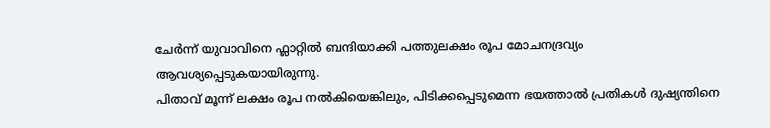ചേർന്ന് യുവാവിനെ ഫ്ലാറ്റിൽ ബന്ദിയാക്കി പത്തുലക്ഷം രൂപ മോചനദ്രവ്യം ആവശ്യപ്പെടുകയായിരുന്നു.
പിതാവ് മൂന്ന് ലക്ഷം രൂപ നൽകിയെങ്കിലും, പിടിക്കപ്പെടുമെന്ന ഭയത്താൽ പ്രതികൾ ദുഷ്യന്തിനെ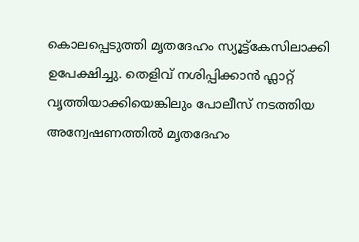കൊലപ്പെടുത്തി മൃതദേഹം സ്യൂട്ട്കേസിലാക്കി ഉപേക്ഷിച്ചു. തെളിവ് നശിപ്പിക്കാൻ ഫ്ലാറ്റ് വൃത്തിയാക്കിയെങ്കിലും പോലീസ് നടത്തിയ അന്വേഷണത്തിൽ മൃതദേഹം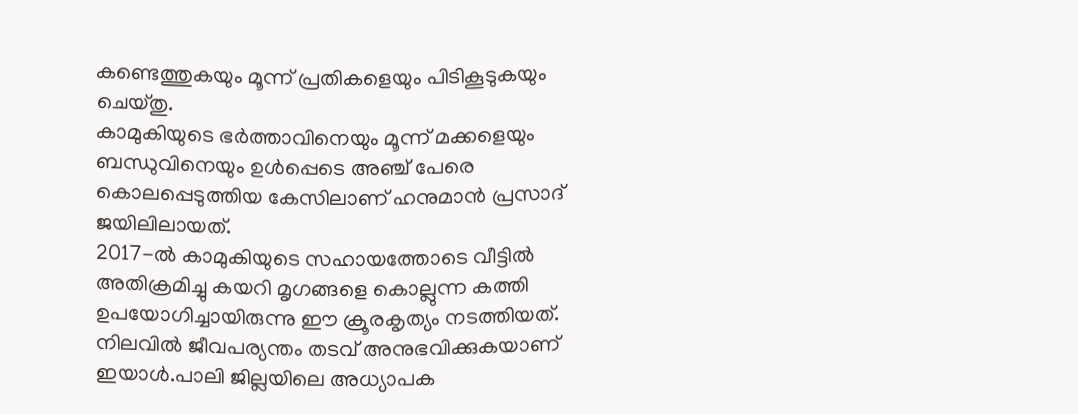കണ്ടെത്തുകയും മൂന്ന് പ്രതികളെയും പിടികൂടുകയും ചെയ്തു.
കാമുകിയുടെ ഭർത്താവിനെയും മൂന്ന് മക്കളെയും ബന്ധുവിനെയും ഉൾപ്പെടെ അഞ്ച് പേരെ കൊലപ്പെടുത്തിയ കേസിലാണ് ഹനുമാൻ പ്രസാദ് ജയിലിലായത്.
2017-ൽ കാമുകിയുടെ സഹായത്തോടെ വീട്ടിൽ അതിക്രമിച്ചു കയറി മൃഗങ്ങളെ കൊല്ലുന്ന കത്തി ഉപയോഗിച്ചായിരുന്നു ഈ ക്രൂരകൃത്യം നടത്തിയത്. നിലവിൽ ജീവപര്യന്തം തടവ് അനുഭവിക്കുകയാണ് ഇയാൾ.പാലി ജില്ലയിലെ അധ്യാപക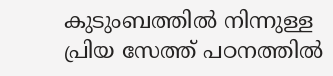കുടുംബത്തിൽ നിന്നുള്ള പ്രിയ സേത്ത് പഠനത്തിൽ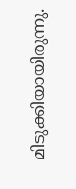മിടുക്കിയായിരുന്നു.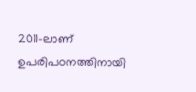2011-ലാണ് ഉപരിപഠനത്തിനായി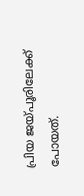പ്രിയ ജയ്പൂരിലേക്ക് പോയത്.